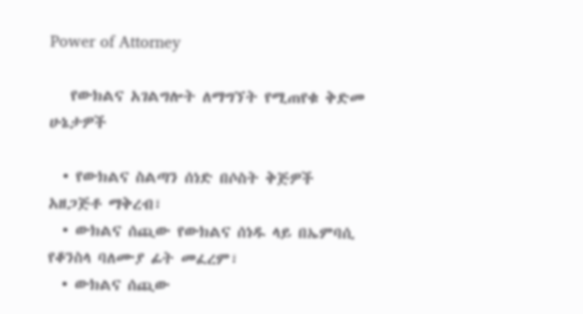Power of Attorney

   የውክልና አገልግሎት ለማግኘት የሚጠየቁ ቅድመ ሁኔታዎች

  • የውክልና ስልጣን ሰነድ በሶስት ቅጅዎች አዘጋጅቶ ማቅረብ፣
  • ውክልና ሰጪው የውክልና ሰነዱ ላይ በኤምባሲ የቆንስላ ባለሙያ ፊት መፈረም፣
  • ውክልና ሰጪው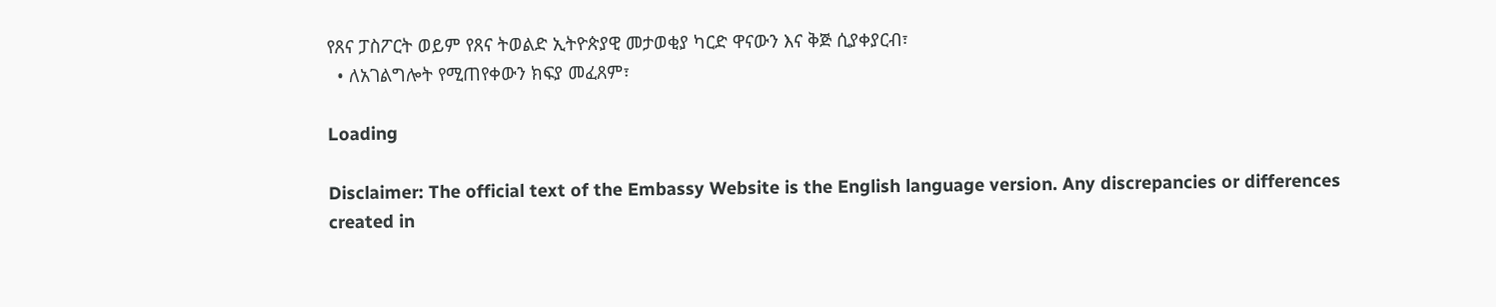የጸና ፓስፖርት ወይም የጸና ትወልድ ኢትዮጵያዊ መታወቂያ ካርድ ዋናውን እና ቅጅ ሲያቀያርብ፣
  • ለአገልግሎት የሚጠየቀውን ክፍያ መፈጸም፣

Loading

Disclaimer: The official text of the Embassy Website is the English language version. Any discrepancies or differences created in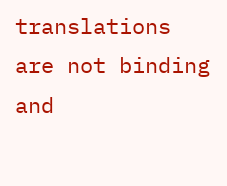translations are not binding and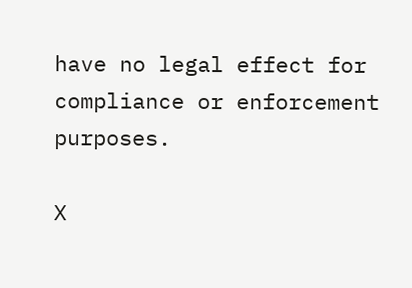have no legal effect for compliance or enforcement purposes.

X